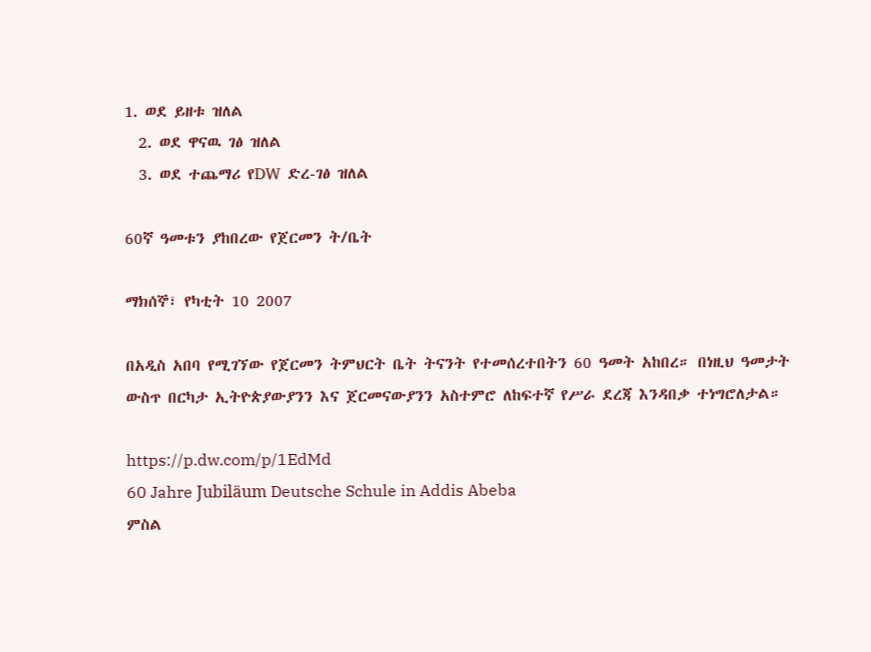1. ወደ ይዘቱ ዝለል
  2. ወደ ዋናዉ ገፅ ዝለል
  3. ወደ ተጨማሪ የDW ድረ-ገፅ ዝለል

60ኛ ዓመቱን ያከበረው የጀርመን ት/ቤት

ማክሰኞ፣ የካቲት 10 2007

በአዲስ አበባ የሚገኘው የጀርመን ትምህርት ቤት ትናንት የተመሰረተበትን 60 ዓመት አከበረ። በነዚህ ዓመታት ውስጥ በርካታ ኢትዮጵያውያንን እና ጀርመናውያንን አስተምሮ ለከፍተኛ የሥራ ደረጃ እንዳበቃ ተነግሮለታል።

https://p.dw.com/p/1EdMd
60 Jahre Jubiläum Deutsche Schule in Addis Abeba
ምስል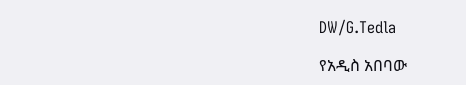DW/G.Tedla

የአዲስ አበባው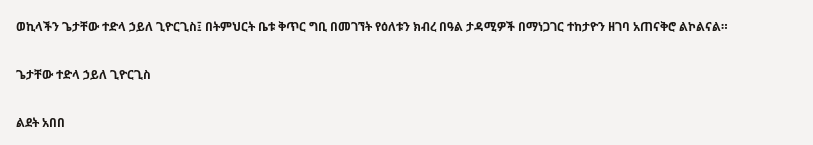ወኪላችን ጌታቸው ተድላ ኃይለ ጊዮርጊስ፤ በትምህርት ቤቱ ቅጥር ግቢ በመገኘት የዕለቱን ክብረ በዓል ታዳሚዎች በማነጋገር ተከታዮን ዘገባ አጠናቅሮ ልኮልናል።

ጌታቸው ተድላ ኃይለ ጊዮርጊስ

ልደት አበበ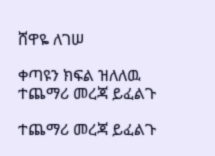ሸዋዬ ለገሠ

ቀጣዩን ክፍል ዝለለዉ ተጨማሪ መረጃ ይፈልጉ

ተጨማሪ መረጃ ይፈልጉ